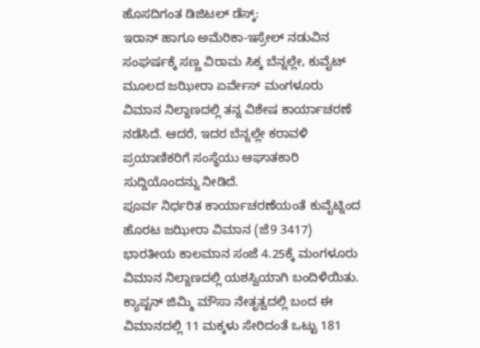ಹೊಸದಿಗಂತ ಡಿಜಿಟಲ್ ಡೆಸ್ಕ್:
ಇರಾನ್ ಹಾಗೂ ಅಮೆರಿಕಾ-ಇಸ್ರೇಲ್ ನಡುವಿನ ಸಂಘರ್ಷಕ್ಕೆ ಸಣ್ಣ ವಿರಾಮ ಸಿಕ್ಕ ಬೆನ್ನಲ್ಲೇ, ಕುವೈಟ್ ಮೂಲದ ಜಝೀರಾ ಏರ್ವೇಸ್ ಮಂಗಳೂರು ವಿಮಾನ ನಿಲ್ದಾಣದಲ್ಲಿ ತನ್ನ ವಿಶೇಷ ಕಾರ್ಯಾಚರಣೆ ನಡೆಸಿದೆ. ಆದರೆ, ಇದರ ಬೆನ್ನಲ್ಲೇ ಕರಾವಳಿ ಪ್ರಯಾಣಿಕರಿಗೆ ಸಂಸ್ಥೆಯು ಆಘಾತಕಾರಿ ಸುದ್ದಿಯೊಂದನ್ನು ನೀಡಿದೆ.
ಪೂರ್ವ ನಿರ್ಧರಿತ ಕಾರ್ಯಾಚರಣೆಯಂತೆ ಕುವೈಟ್ನಿಂದ ಹೊರಟ ಜಝೀರಾ ವಿಮಾನ (ಜೆ9 3417) ಭಾರತೀಯ ಕಾಲಮಾನ ಸಂಜೆ 4.25ಕ್ಕೆ ಮಂಗಳೂರು ವಿಮಾನ ನಿಲ್ದಾಣದಲ್ಲಿ ಯಶಸ್ವಿಯಾಗಿ ಬಂದಿಳಿಯಿತು. ಕ್ಯಾಪ್ಟನ್ ಜಿಮ್ಮಿ ಮೌಸಾ ನೇತೃತ್ವದಲ್ಲಿ ಬಂದ ಈ ವಿಮಾನದಲ್ಲಿ 11 ಮಕ್ಕಳು ಸೇರಿದಂತೆ ಒಟ್ಟು 181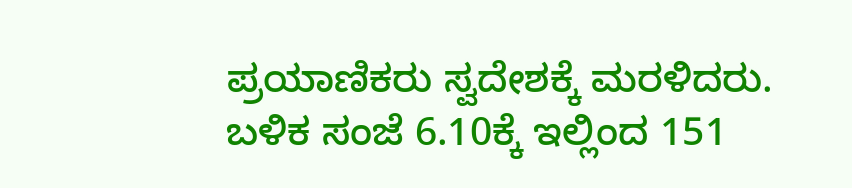ಪ್ರಯಾಣಿಕರು ಸ್ವದೇಶಕ್ಕೆ ಮರಳಿದರು. ಬಳಿಕ ಸಂಜೆ 6.10ಕ್ಕೆ ಇಲ್ಲಿಂದ 151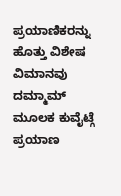ಪ್ರಯಾಣಿಕರನ್ನು ಹೊತ್ತು ವಿಶೇಷ ವಿಮಾನವು ದಮ್ಮಾಮ್ ಮೂಲಕ ಕುವೈಟ್ಗೆ ಪ್ರಯಾಣ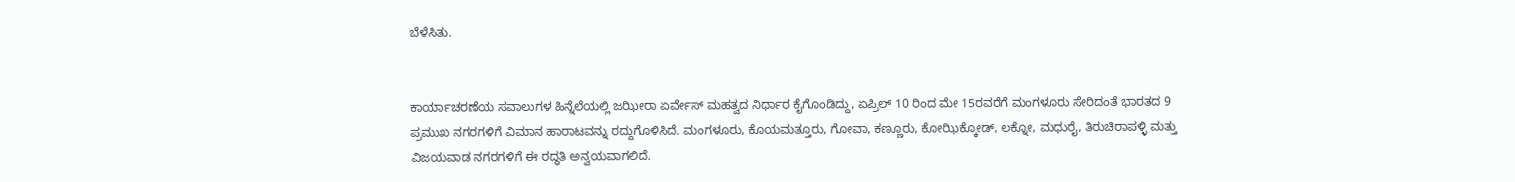ಬೆಳೆಸಿತು.


ಕಾರ್ಯಾಚರಣೆಯ ಸವಾಲುಗಳ ಹಿನ್ನೆಲೆಯಲ್ಲಿ ಜಝೀರಾ ಏರ್ವೇಸ್ ಮಹತ್ವದ ನಿರ್ಧಾರ ಕೈಗೊಂಡಿದ್ದು, ಏಪ್ರಿಲ್ 10 ರಿಂದ ಮೇ 15ರವರೆಗೆ ಮಂಗಳೂರು ಸೇರಿದಂತೆ ಭಾರತದ 9 ಪ್ರಮುಖ ನಗರಗಳಿಗೆ ವಿಮಾನ ಹಾರಾಟವನ್ನು ರದ್ದುಗೊಳಿಸಿದೆ. ಮಂಗಳೂರು, ಕೊಯಮತ್ತೂರು, ಗೋವಾ, ಕಣ್ಣೂರು, ಕೋಝಿಕ್ಕೋಡ್, ಲಕ್ನೋ, ಮಧುರೈ, ತಿರುಚಿರಾಪಳ್ಳಿ ಮತ್ತು ವಿಜಯವಾಡ ನಗರಗಳಿಗೆ ಈ ರದ್ಧತಿ ಅನ್ವಯವಾಗಲಿದೆ.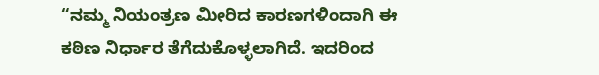“ನಮ್ಮ ನಿಯಂತ್ರಣ ಮೀರಿದ ಕಾರಣಗಳಿಂದಾಗಿ ಈ ಕಠಿಣ ನಿರ್ಧಾರ ತೆಗೆದುಕೊಳ್ಳಲಾಗಿದೆ. ಇದರಿಂದ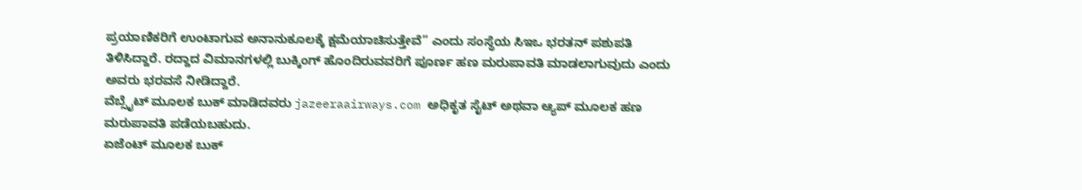ಪ್ರಯಾಣಿಕರಿಗೆ ಉಂಟಾಗುವ ಅನಾನುಕೂಲಕ್ಕೆ ಕ್ಷಮೆಯಾಚಿಸುತ್ತೇವೆ” ಎಂದು ಸಂಸ್ಥೆಯ ಸಿಇಒ ಭರತನ್ ಪಶುಪತಿ ತಿಳಿಸಿದ್ದಾರೆ. ರದ್ದಾದ ವಿಮಾನಗಳಲ್ಲಿ ಬುಕ್ಕಿಂಗ್ ಹೊಂದಿರುವವರಿಗೆ ಪೂರ್ಣ ಹಣ ಮರುಪಾವತಿ ಮಾಡಲಾಗುವುದು ಎಂದು ಅವರು ಭರವಸೆ ನೀಡಿದ್ದಾರೆ.
ವೆಬ್ಸೈಟ್ ಮೂಲಕ ಬುಕ್ ಮಾಡಿದವರು jazeeraairways.com ಅಧಿಕೃತ ಸೈಟ್ ಅಥವಾ ಆ್ಯಪ್ ಮೂಲಕ ಹಣ ಮರುಪಾವತಿ ಪಡೆಯಬಹುದು.
ಏಜೆಂಟ್ ಮೂಲಕ ಬುಕ್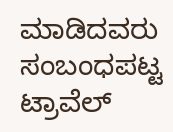ಮಾಡಿದವರು ಸಂಬಂಧಪಟ್ಟ ಟ್ರಾವೆಲ್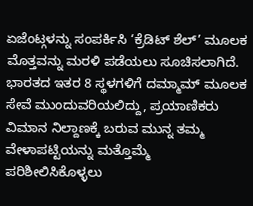ಏಜೆಂಟ್ಗಳನ್ನು ಸಂಪರ್ಕಿಸಿ ‘ಕ್ರೆಡಿಟ್ ಶೆಲ್’ ಮೂಲಕ ಮೊತ್ತವನ್ನು ಮರಳಿ ಪಡೆಯಲು ಸೂಚಿಸಲಾಗಿದೆ.
ಭಾರತದ ಇತರ 8 ಸ್ಥಳಗಳಿಗೆ ದಮ್ಮಾಮ್ ಮೂಲಕ ಸೇವೆ ಮುಂದುವರಿಯಲಿದ್ದು, ಪ್ರಯಾಣಿಕರು ವಿಮಾನ ನಿಲ್ದಾಣಕ್ಕೆ ಬರುವ ಮುನ್ನ ತಮ್ಮ ವೇಳಾಪಟ್ಟಿಯನ್ನು ಮತ್ತೊಮ್ಮೆ ಪರಿಶೀಲಿಸಿಕೊಳ್ಳಲು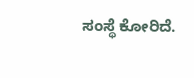ಸಂಸ್ಥೆ ಕೋರಿದೆ.